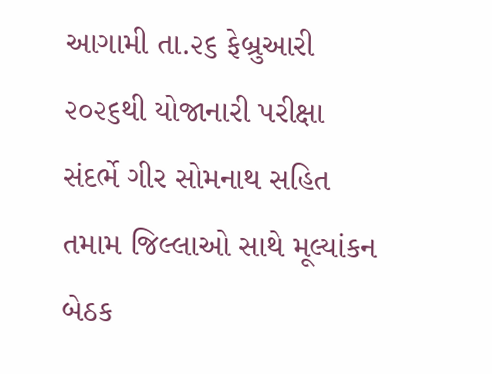આગામી તા.૨૬ ફેબ્રુઆરી ૨૦૨૬થી યોજાનારી પરીક્ષા સંદર્ભે ગીર સોમનાથ સહિત તમામ જિલ્લાઓ સાથે મૂલ્યાંકન બેઠક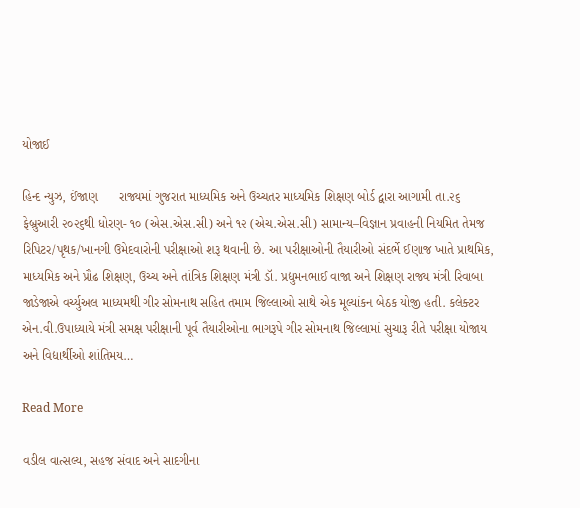યોજાઈ

હિન્દ ન્યુઝ, ઈંજાણ      રાજ્યમાં ગુજરાત માધ્યમિક અને ઉચ્ચતર માધ્યમિક શિક્ષણ બોર્ડ દ્વારા આગામી તા.૨૬ ફેબ્રુઆરી ૨૦૨૬થી ધોરણ- ૧૦ (એસ.એસ.સી) અને ૧૨ (એચ.એસ.સી) સામાન્ય–વિજ્ઞાન પ્રવાહની નિયમિત તેમજ રિપિટર/પૃથક/ખાનગી ઉમેદવારોની પરીક્ષાઓ શરૂ થવાની છે. આ પરીક્ષાઓની તૈયારીઓ સંદર્ભે ઈણાજ ખાતે પ્રાથમિક, માધ્યમિક અને પ્રૌઢ શિક્ષણ, ઉચ્ચ અને તાંત્રિક શિક્ષણ મંત્રી ડૉ. પ્રદ્યુમનભાઈ વાજા અને શિક્ષણ રાજ્ય મંત્રી રિવાબા જાડેજાએ વર્ચ્યુઅલ માધ્યમથી ગીર સોમનાથ સહિત તમામ જિલ્લાઓ સાથે એક મૂલ્યાંકન બેઠક યોજી હતી. કલેક્ટર એન.વી.ઉપાધ્યાયે મંત્રી સમક્ષ પરીક્ષાની પૂર્વ તૈયારીઓના ભાગરૂપે ગીર સોમનાથ જિલ્લામાં સુચારૂ રીતે પરીક્ષા યોજાય અને વિદ્યાર્થીઓ શાંતિમય…

Read More

વડીલ વાત્સલ્ય, સહજ સંવાદ અને સાદગીના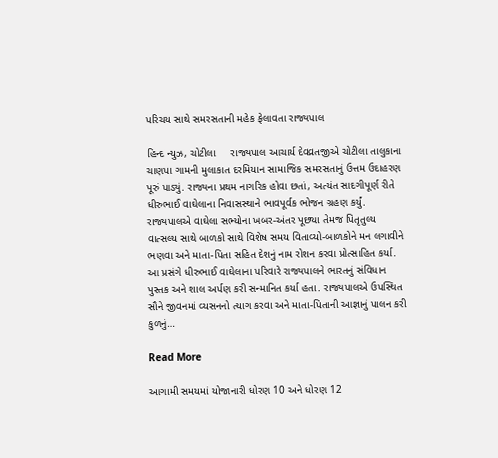પરિચય સાથે સમરસતાની મહેક ફેલાવતા રાજ્યપાલ

હિન્દ ન્યુઝ, ચોટીલા     રાજ્યપાલ આચાર્ય દેવવ્રતજીએ ચોટીલા તાલુકાના ચાણપા ગામની મુલાકાત દરમિયાન સામાજિક સમરસતાનું ઉત્તમ ઉદાહરણ પૂરું પાડ્યું. રાજ્યના પ્રથમ નાગરિક હોવા છતાં, અત્યંત સાદગીપૂર્ણ રીતે ધીરુભાઈ વાઘેલાના નિવાસસ્થાને ભાવપૂર્વક ભોજન ગ્રહણ કર્યું. રાજ્યપાલએ વાઘેલા સભ્યોના ખબર-અંતર પૂછ્યા તેમજ પિતૃતુલ્ય વાત્સલ્ય સાથે બાળકો સાથે વિશેષ સમય વિતાવ્યો-બાળકોને મન લગાવીને ભણવા અને માતા-પિતા સહિત દેશનું નામ રોશન કરવા પ્રોત્સાહિત કર્યા. આ પ્રસંગે ધીરુભાઈ વાઘેલાના પરિવારે રાજ્યપાલને ભારતનું સંવિધાન પુસ્તક અને શાલ અર્પણ કરી સન્માનિત કર્યા હતા. રાજ્યપાલએ ઉપસ્થિત સૌને જીવનમાં વ્યસનનો ત્યાગ કરવા અને માતા-પિતાની આજ્ઞાનું પાલન કરી કુળનું…

Read More

આગામી સમયમાં યોજાનારી ધોરણ 10 અને ધોરણ 12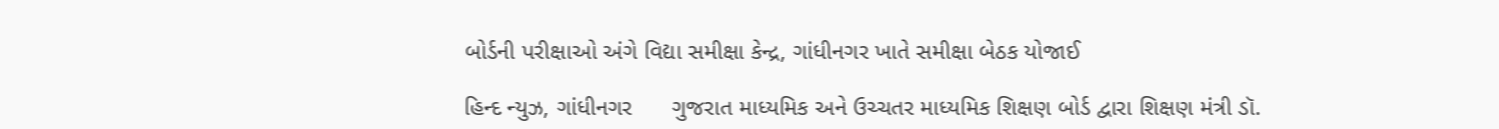બોર્ડની પરીક્ષાઓ અંગે વિદ્યા સમીક્ષા કેન્દ્ર, ગાંધીનગર ખાતે સમીક્ષા બેઠક યોજાઈ

હિન્દ ન્યુઝ, ગાંધીનગર      ગુજરાત માધ્યમિક અને ઉચ્ચતર માધ્યમિક શિક્ષણ બોર્ડ દ્વારા શિક્ષણ મંત્રી ડૉ.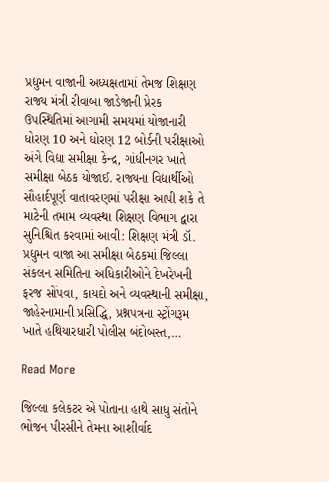પ્રદ્યુમન વાજાની અધ્યક્ષતામાં તેમજ શિક્ષણ રાજ્ય મંત્રી રીવાબા જાડેજાની પ્રેરક ઉપસ્થિતિમાં આગામી સમયમાં યોજાનારી ધોરણ 10 અને ધોરણ 12 બોર્ડની પરીક્ષાઓ અંગે વિદ્યા સમીક્ષા કેન્દ્ર, ગાંધીનગર ખાતે સમીક્ષા બેઠક યોજાઈ. રાજ્યના વિદ્યાર્થીઓ સૌહાર્દપૂર્ણ વાતાવરણમાં પરીક્ષા આપી શકે તે માટેની તમામ વ્યવસ્થા શિક્ષણ વિભાગ દ્વારા સુનિશ્ચિત કરવામાં આવી: શિક્ષણ મંત્રી ડૉ. પ્રદ્યુમન વાજા આ સમીક્ષા બેઠકમાં જિલ્લા સંકલન સમિતિના અધિકારીઓને દેખરેખની ફરજ સોંપવા, કાયદો અને વ્યવસ્થાની સમીક્ષા, જાહેરનામાની પ્રસિદ્ધિ, પ્રશ્નપત્રના સ્ટ્રોંગરૂમ ખાતે હથિયારધારી પોલીસ બંદોબસ્ત,…

Read More

જિલ્લા કલેકટર એ પોતાના હાથે સાધુ સંતોને ભોજન પીરસીને તેમના આશીર્વાદ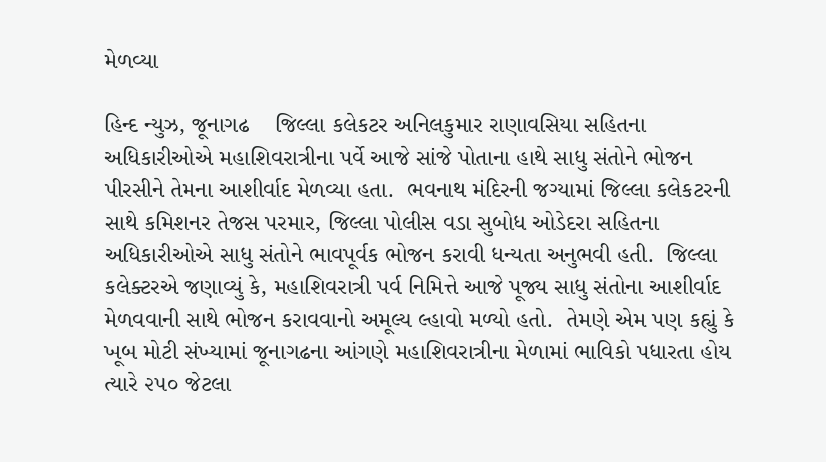મેળવ્યા

હિન્દ ન્યુઝ, જૂનાગઢ    જિલ્લા કલેકટર અનિલકુમાર રાણાવસિયા સહિતના અધિકારીઓએ મહાશિવરાત્રીના પર્વે આજે સાંજે પોતાના હાથે સાધુ સંતોને ભોજન પીરસીને તેમના આશીર્વાદ મેળવ્યા હતા.  ભવનાથ મંદિરની જગ્યામાં જિલ્લા કલેકટરની સાથે કમિશનર તેજસ પરમાર, જિલ્લા પોલીસ વડા સુબોધ ઓડેદરા સહિતના અધિકારીઓએ સાધુ સંતોને ભાવપૂર્વક ભોજન કરાવી ધન્યતા અનુભવી હતી.  જિલ્લા કલેક્ટરએ જણાવ્યું કે, મહાશિવરાત્રી પર્વ નિમિત્તે આજે પૂજ્ય સાધુ સંતોના આશીર્વાદ મેળવવાની સાથે ભોજન કરાવવાનો અમૂલ્ય લ્હાવો મળ્યો હતો.  તેમણે એમ પણ કહ્યું કે ખૂબ મોટી સંખ્યામાં જૂનાગઢના આંગણે મહાશિવરાત્રીના મેળામાં ભાવિકો પધારતા હોય ત્યારે ૨૫૦ જેટલા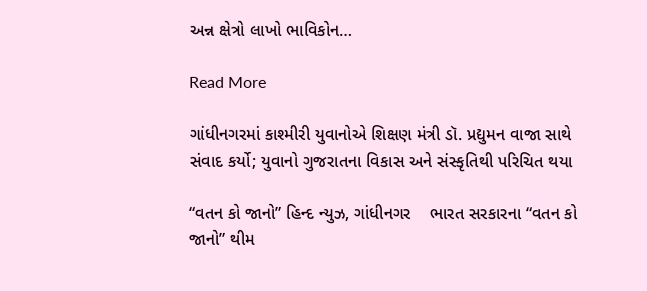અન્ન ક્ષેત્રો લાખો ભાવિકોન…

Read More

ગાંધીનગરમાં કાશ્મીરી યુવાનોએ શિક્ષણ મંત્રી ડૉ. પ્રદ્યુમન વાજા સાથે સંવાદ કર્યો; યુવાનો ગુજરાતના વિકાસ અને સંસ્કૃતિથી પરિચિત થયા

“વતન કો જાનો” હિન્દ ન્યુઝ, ગાંધીનગર    ભારત સરકારના “વતન કો જાનો” થીમ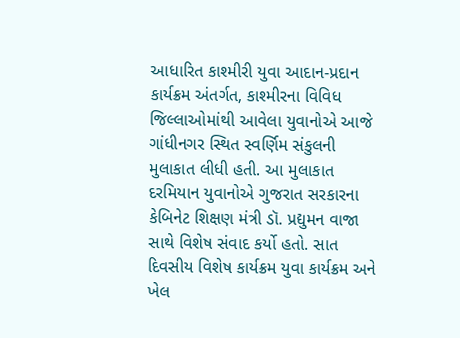આધારિત કાશ્મીરી યુવા આદાન-પ્રદાન કાર્યક્રમ અંતર્ગત, કાશ્મીરના વિવિધ જિલ્લાઓમાંથી આવેલા યુવાનોએ આજે ગાંધીનગર સ્થિત સ્વર્ણિમ સંકુલની મુલાકાત લીધી હતી. આ મુલાકાત દરમિયાન યુવાનોએ ગુજરાત સરકારના કેબિનેટ શિક્ષણ મંત્રી ડૉ. પ્રદ્યુમન વાજા સાથે વિશેષ સંવાદ કર્યો હતો. સાત દિવસીય વિશેષ કાર્યક્રમ યુવા કાર્યક્રમ અને ખેલ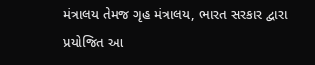મંત્રાલય તેમજ ગૃહ મંત્રાલય, ભારત સરકાર દ્વારા પ્રયોજિત આ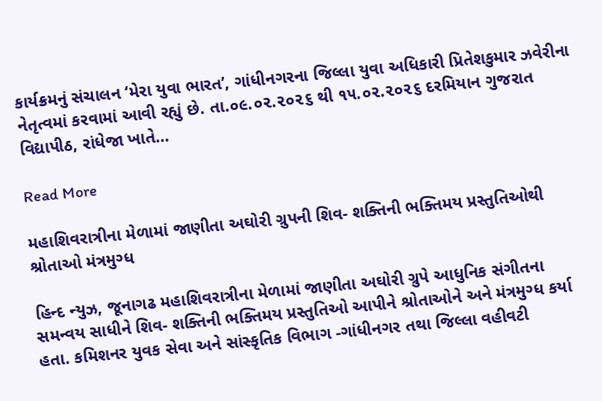કાર્યક્રમનું સંચાલન ‘મેરા યુવા ભારત’, ગાંધીનગરના જિલ્લા યુવા અધિકારી પ્રિતેશકુમાર ઝવેરીના નેતૃત્વમાં કરવામાં આવી રહ્યું છે. તા.૦૯.૦૨.૨૦૨૬ થી ૧૫.૦૨.૨૦૨૬ દરમિયાન ગુજરાત વિદ્યાપીઠ, રાંધેજા ખાતે…

Read More

મહાશિવરાત્રીના મેળામાં જાણીતા અઘોરી ગ્રુપની શિવ- શક્તિની ભક્તિમય પ્રસ્તુતિઓથી શ્રોતાઓ મંત્રમુગ્ધ

હિન્દ ન્યુઝ, જૂનાગઢ મહાશિવરાત્રીના મેળામાં જાણીતા અઘોરી ગ્રુપે આધુનિક સંગીતના સમન્વય સાધીને શિવ- શક્તિની ભક્તિમય પ્રસ્તુતિઓ આપીને શ્રોતાઓને અને મંત્રમુગ્ધ કર્યા હતા. કમિશનર યુવક સેવા અને સાંસ્કૃતિક વિભાગ -ગાંધીનગર તથા જિલ્લા વહીવટી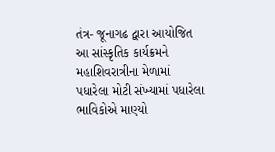તંત્ર- જૂનાગઢ દ્વારા આયોજિત આ સાંસ્કૃતિક કાર્યક્રમને મહાશિવરાત્રીના મેળામાં પધારેલા મોટી સંખ્યામાં પધારેલા ભાવિકોએ માણ્યો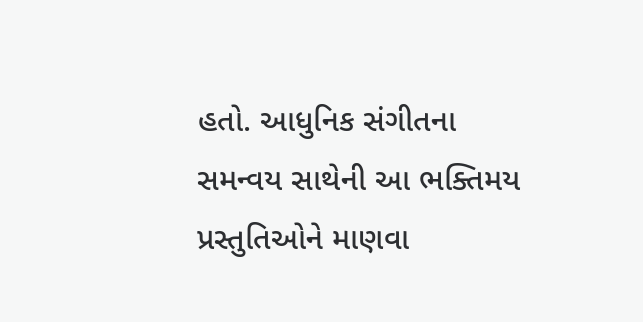હતો. આધુનિક સંગીતના સમન્વય સાથેની આ ભક્તિમય પ્રસ્તુતિઓને માણવા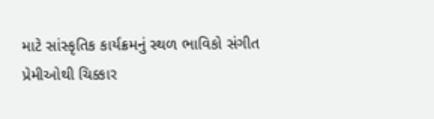માટે સાંસ્કૃતિક કાર્યક્રમનું સ્થળ ભાવિકો સંગીત પ્રેમીઓથી ચિક્કાર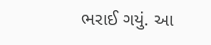ભરાઈ ગયું. આ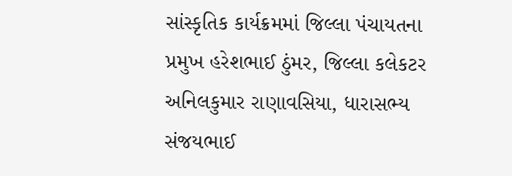સાંસ્કૃતિક કાર્યક્રમમાં જિલ્લા પંચાયતના પ્રમુખ હરેશભાઈ ઠુંમર, જિલ્લા કલેકટર અનિલકુમાર રાણાવસિયા, ધારાસભ્ય સંજયભાઈ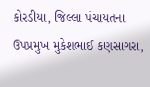કોરડીયા, જિલ્લા પંચાયતના ઉપપ્રમુખ મુકેશભાઈ કણસાગરા,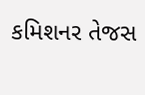કમિશનર તેજસ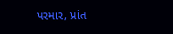પરમાર, પ્રાંત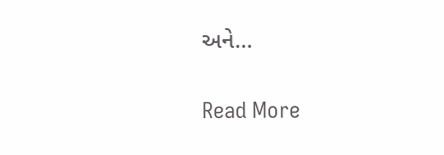અને…

Read More